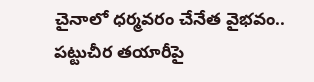చైనాలో ధర్మవరం చేనేత వైభవం.. పట్టుచీర తయారీపై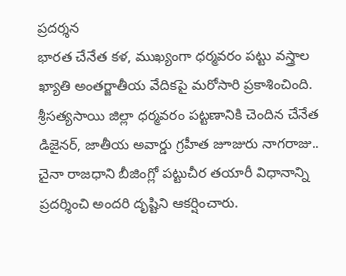ప్రదర్శన
భారత చేనేత కళ, ముఖ్యంగా ధర్మవరం పట్టు వస్త్రాల ఖ్యాతి అంతర్జాతీయ వేదికపై మరోసారి ప్రకాశించింది. శ్రీసత్యసాయి జిల్లా ధర్మవరం పట్టణానికి చెందిన చేనేత డిజైనర్, జాతీయ అవార్డు గ్రహీత జూజురు నాగరాజు.. చైనా రాజధాని బీజింగ్లో పట్టుచీర తయారీ విధానాన్ని ప్రదర్శించి అందరి దృష్టిని ఆకర్షించారు.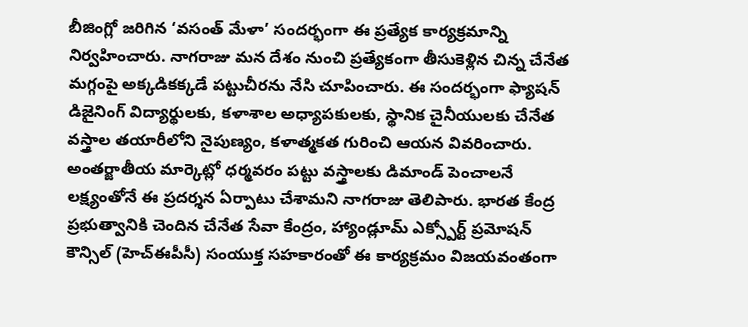బీజింగ్లో జరిగిన ‘వసంత్ మేళా’ సందర్భంగా ఈ ప్రత్యేక కార్యక్రమాన్ని నిర్వహించారు. నాగరాజు మన దేశం నుంచి ప్రత్యేకంగా తీసుకెళ్లిన చిన్న చేనేత మగ్గంపై అక్కడికక్కడే పట్టుచీరను నేసి చూపించారు. ఈ సందర్భంగా ఫ్యాషన్ డిజైనింగ్ విద్యార్థులకు, కళాశాల అధ్యాపకులకు, స్థానిక చైనీయులకు చేనేత వస్త్రాల తయారీలోని నైపుణ్యం, కళాత్మకత గురించి ఆయన వివరించారు.
అంతర్జాతీయ మార్కెట్లో ధర్మవరం పట్టు వస్త్రాలకు డిమాండ్ పెంచాలనే లక్ష్యంతోనే ఈ ప్రదర్శన ఏర్పాటు చేశామని నాగరాజు తెలిపారు. భారత కేంద్ర ప్రభుత్వానికి చెందిన చేనేత సేవా కేంద్రం, హ్యాండ్లూమ్ ఎక్స్పోర్ట్ ప్రమోషన్ కౌన్సిల్ (హెచ్ఈపీసీ) సంయుక్త సహకారంతో ఈ కార్యక్రమం విజయవంతంగా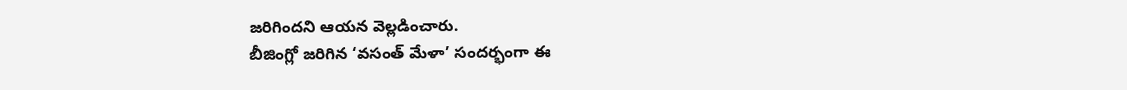జరిగిందని ఆయన వెల్లడించారు.
బీజింగ్లో జరిగిన ‘వసంత్ మేళా’ సందర్భంగా ఈ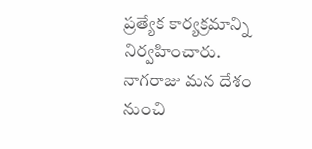ప్రత్యేక కార్యక్రమాన్ని నిర్వహించారు. నాగరాజు మన దేశం నుంచి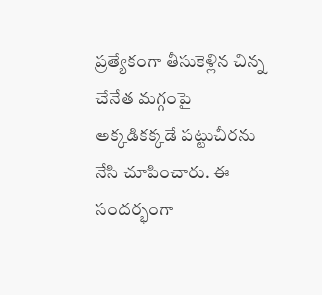ప్రత్యేకంగా తీసుకెళ్లిన చిన్న చేనేత మగ్గంపై అక్కడికక్కడే పట్టుచీరను నేసి చూపించారు. ఈ సందర్భంగా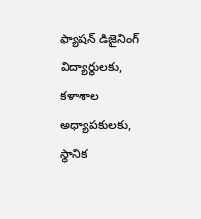ఫ్యాషన్ డిజైనింగ్ విద్యార్థులకు, కళాశాల అధ్యాపకులకు, స్థానిక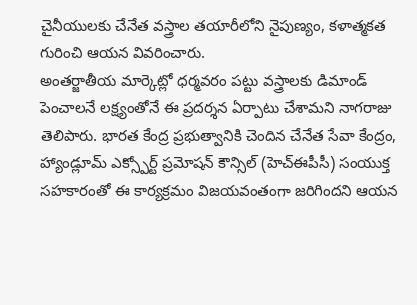చైనీయులకు చేనేత వస్త్రాల తయారీలోని నైపుణ్యం, కళాత్మకత గురించి ఆయన వివరించారు.
అంతర్జాతీయ మార్కెట్లో ధర్మవరం పట్టు వస్త్రాలకు డిమాండ్ పెంచాలనే లక్ష్యంతోనే ఈ ప్రదర్శన ఏర్పాటు చేశామని నాగరాజు తెలిపారు. భారత కేంద్ర ప్రభుత్వానికి చెందిన చేనేత సేవా కేంద్రం, హ్యాండ్లూమ్ ఎక్స్పోర్ట్ ప్రమోషన్ కౌన్సిల్ (హెచ్ఈపీసీ) సంయుక్త సహకారంతో ఈ కార్యక్రమం విజయవంతంగా జరిగిందని ఆయన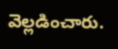వెల్లడించారు.